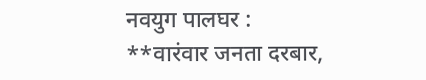नवयुग पालघर :
**वारंवार जनता दरबार,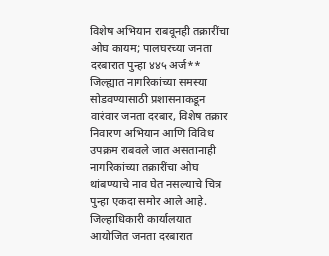विशेष अभियान राबवूनही तक्रारींचा ओघ कायम; पालघरच्या जनता दरबारात पुन्हा ४४५ अर्ज**
जिल्ह्यात नागरिकांच्या समस्या सोडवण्यासाठी प्रशासनाकडून वारंवार जनता दरबार, विशेष तक्रार निवारण अभियान आणि विविध उपक्रम राबवले जात असतानाही नागरिकांच्या तक्रारींचा ओघ थांबण्याचे नाव घेत नसल्याचे चित्र पुन्हा एकदा समोर आले आहे. जिल्हाधिकारी कार्यालयात आयोजित जनता दरबारात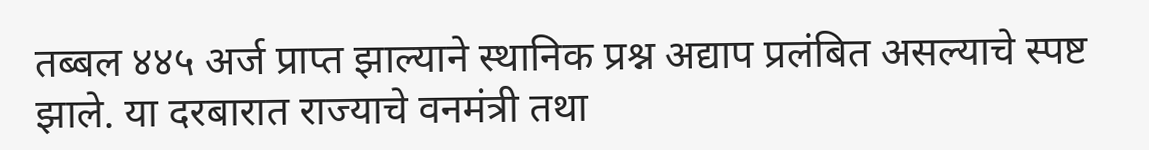तब्बल ४४५ अर्ज प्राप्त झाल्याने स्थानिक प्रश्न अद्याप प्रलंबित असल्याचे स्पष्ट झाले. या दरबारात राज्याचे वनमंत्री तथा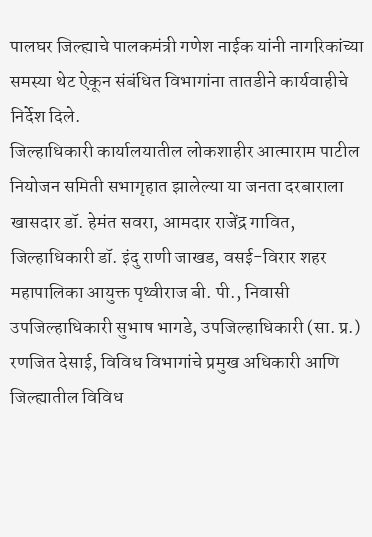पालघर जिल्ह्याचे पालकमंत्री गणेश नाईक यांनी नागरिकांच्या समस्या थेट ऐकून संबंधित विभागांना तातडीने कार्यवाहीचे निर्देश दिले.
जिल्हाधिकारी कार्यालयातील लोकशाहीर आत्माराम पाटील नियोजन समिती सभागृहात झालेल्या या जनता दरबाराला खासदार डॉ. हेमंत सवरा, आमदार राजेंद्र गावित, जिल्हाधिकारी डॉ. इंदु राणी जाखड, वसई-विरार शहर महापालिका आयुक्त पृथ्वीराज बी. पी., निवासी उपजिल्हाधिकारी सुभाष भागडे, उपजिल्हाधिकारी (सा. प्र.) रणजित देसाई, विविध विभागांचे प्रमुख अधिकारी आणि जिल्ह्यातील विविध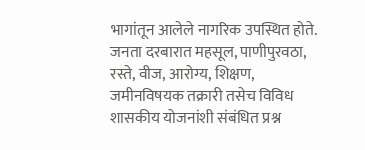भागांतून आलेले नागरिक उपस्थित होते.
जनता दरबारात महसूल, पाणीपुरवठा, रस्ते, वीज, आरोग्य, शिक्षण, जमीनविषयक तक्रारी तसेच विविध शासकीय योजनांशी संबंधित प्रश्न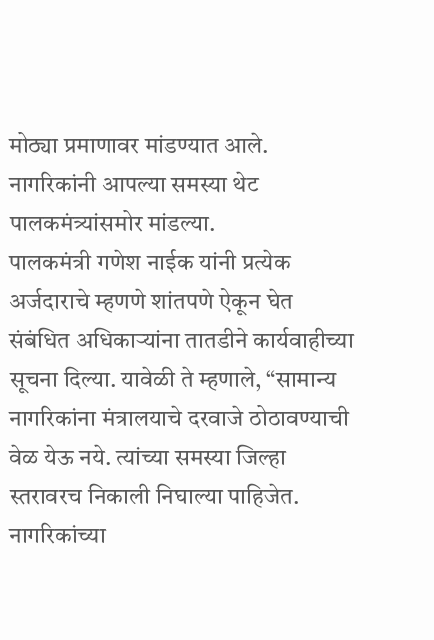मोठ्या प्रमाणावर मांडण्यात आले. नागरिकांनी आपल्या समस्या थेट पालकमंत्र्यांसमोर मांडल्या.
पालकमंत्री गणेश नाईक यांनी प्रत्येक अर्जदाराचे म्हणणे शांतपणे ऐकून घेत संबंधित अधिकाऱ्यांना तातडीने कार्यवाहीच्या सूचना दिल्या. यावेळी ते म्हणाले, “सामान्य नागरिकांना मंत्रालयाचे दरवाजे ठोठावण्याची वेळ येऊ नये. त्यांच्या समस्या जिल्हा स्तरावरच निकाली निघाल्या पाहिजेत. नागरिकांच्या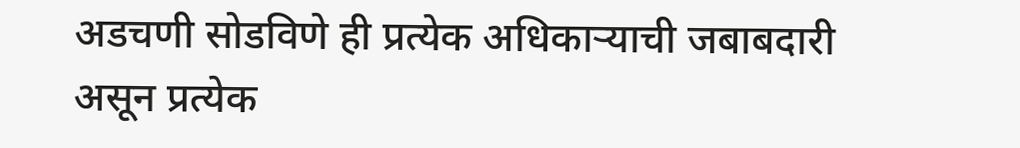अडचणी सोडविणे ही प्रत्येक अधिकाऱ्याची जबाबदारी असून प्रत्येक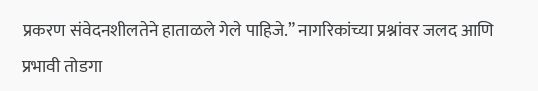प्रकरण संवेदनशीलतेने हाताळले गेले पाहिजे.” नागरिकांच्या प्रश्नांवर जलद आणि प्रभावी तोडगा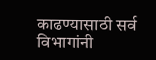काढण्यासाठी सर्व विभागांनी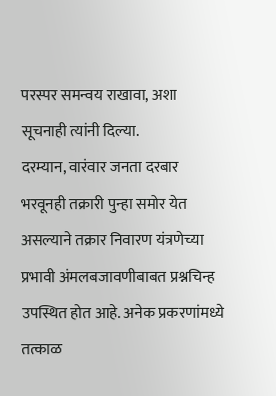परस्पर समन्वय राखावा, अशा सूचनाही त्यांनी दिल्या.
दरम्यान, वारंवार जनता दरबार भरवूनही तक्रारी पुन्हा समोर येत असल्याने तक्रार निवारण यंत्रणेच्या प्रभावी अंमलबजावणीबाबत प्रश्नचिन्ह उपस्थित होत आहे. अनेक प्रकरणांमध्ये तत्काळ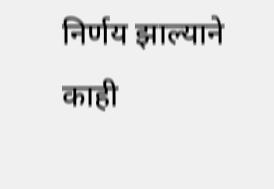निर्णय झाल्याने काही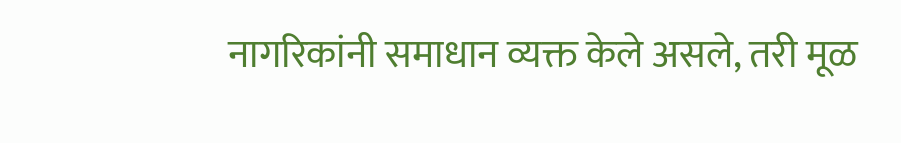नागरिकांनी समाधान व्यक्त केले असले, तरी मूळ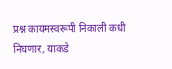प्रश्न कायमस्वरूपी निकाली कधी निघणार, याकडे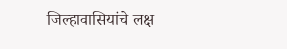जिल्हावासियांचे लक्ष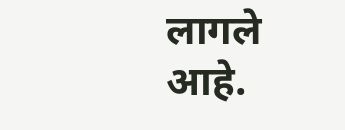लागले आहे.